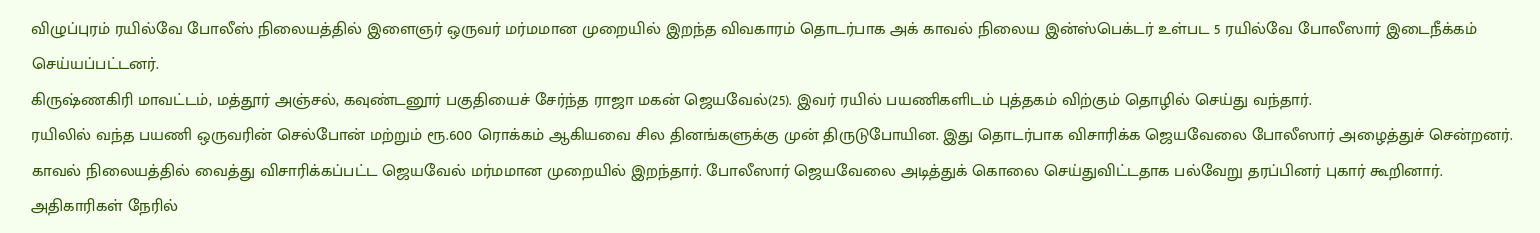விழுப்புரம் ரயில்வே போலீஸ் நிலையத்தில் இளைஞர் ஒருவர் மர்மமான முறையில் இறந்த விவகாரம் தொடர்பாக அக் காவல் நிலைய இன்ஸ்பெக்டர் உள்பட 5 ரயில்வே போலீஸார் இடைநீக்கம் செய்யப்பட்டனர்.
கிருஷ்ணகிரி மாவட்டம், மத்தூர் அஞ்சல், கவுண்டனூர் பகுதியைச் சேர்ந்த ராஜா மகன் ஜெயவேல்(25). இவர் ரயில் பயணிகளிடம் புத்தகம் விற்கும் தொழில் செய்து வந்தார்.
ரயிலில் வந்த பயணி ஒருவரின் செல்போன் மற்றும் ரூ.600 ரொக்கம் ஆகியவை சில தினங்களுக்கு முன் திருடுபோயின. இது தொடர்பாக விசாரிக்க ஜெயவேலை போலீஸார் அழைத்துச் சென்றனர். காவல் நிலையத்தில் வைத்து விசாரிக்கப்பட்ட ஜெயவேல் மர்மமான முறையில் இறந்தார். போலீஸார் ஜெயவேலை அடித்துக் கொலை செய்துவிட்டதாக பல்வேறு தரப்பினர் புகார் கூறினார்.
அதிகாரிகள் நேரில்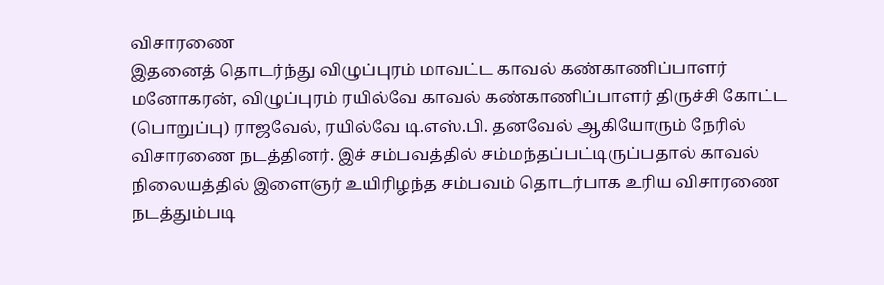விசாரணை
இதனைத் தொடர்ந்து விழுப்புரம் மாவட்ட காவல் கண்காணிப்பாளர் மனோகரன், விழுப்புரம் ரயில்வே காவல் கண்காணிப்பாளர் திருச்சி கோட்ட (பொறுப்பு) ராஜவேல், ரயில்வே டி.எஸ்.பி. தனவேல் ஆகியோரும் நேரில் விசாரணை நடத்தினர். இச் சம்பவத்தில் சம்மந்தப்பட்டிருப்பதால் காவல் நிலையத்தில் இளைஞர் உயிரிழந்த சம்பவம் தொடர்பாக உரிய விசாரணை நடத்தும்படி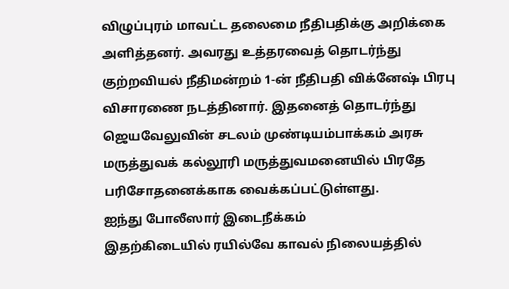விழுப்புரம் மாவட்ட தலைமை நீதிபதிக்கு அறிக்கை அளித்தனர். அவரது உத்தரவைத் தொடர்ந்து குற்றவியல் நீதிமன்றம் 1-ன் நீதிபதி விக்னேஷ் பிரபு விசாரணை நடத்தினார். இதனைத் தொடர்ந்து ஜெயவேலுவின் சடலம் முண்டியம்பாக்கம் அரசு மருத்துவக் கல்லூரி மருத்துவமனையில் பிரதே பரிசோதனைக்காக வைக்கப்பட்டுள்ளது.
ஐந்து போலீஸார் இடைநீக்கம்
இதற்கிடையில் ரயில்வே காவல் நிலையத்தில்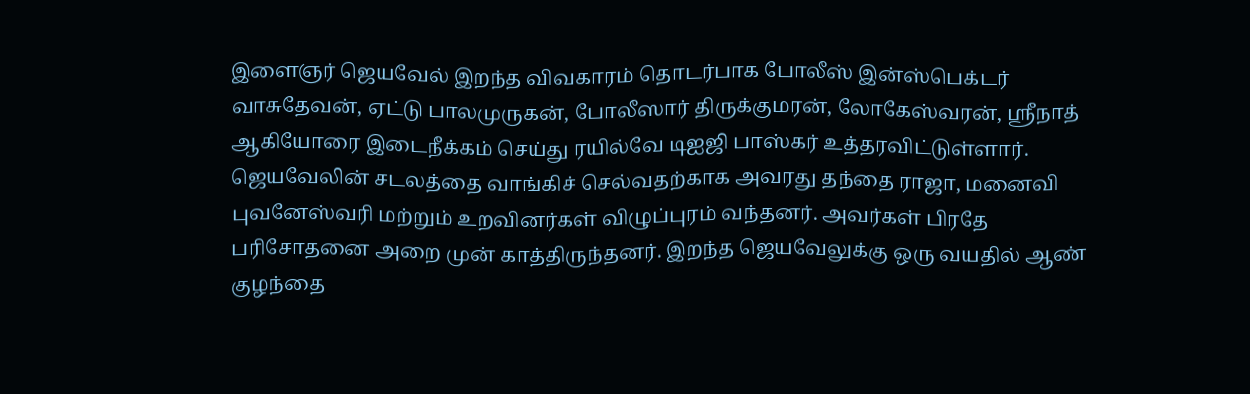இளைஞர் ஜெயவேல் இறந்த விவகாரம் தொடர்பாக போலீஸ் இன்ஸ்பெக்டர் வாசுதேவன், ஏட்டு பாலமுருகன், போலீஸார் திருக்குமரன், லோகேஸ்வரன், ஸ்ரீநாத் ஆகியோரை இடைநீக்கம் செய்து ரயில்வே டிஐஜி பாஸ்கர் உத்தரவிட்டுள்ளார்.
ஜெயவேலின் சடலத்தை வாங்கிச் செல்வதற்காக அவரது தந்தை ராஜா, மனைவி புவனேஸ்வரி மற்றும் உறவினர்கள் விழுப்புரம் வந்தனர். அவர்கள் பிரதே பரிசோதனை அறை முன் காத்திருந்தனர். இறந்த ஜெயவேலுக்கு ஒரு வயதில் ஆண் குழந்தை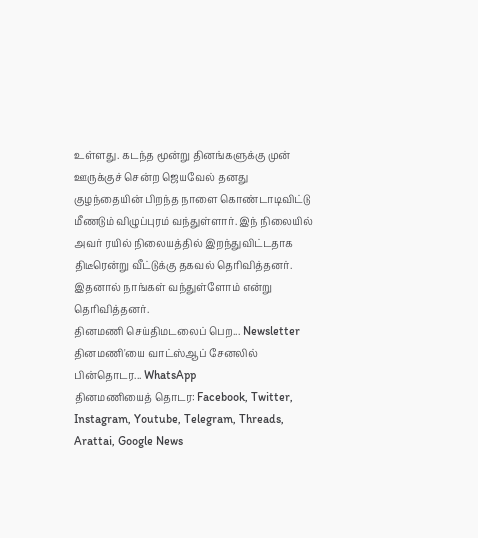உள்ளது. கடந்த மூன்று தினங்களுக்கு முன் ஊருக்குச் சென்ற ஜெயவேல் தனது குழந்தையின் பிறந்த நாளை கொண்டாடிவிட்டு மீணடும் விழுப்புரம் வந்துள்ளார். இந் நிலையில் அவர் ரயில் நிலையத்தில் இறந்துவிட்டதாக திடீரென்று வீட்டுக்கு தகவல் தெரிவித்தனர். இதனால் நாங்கள் வந்துள்ளோம் என்று தெரிவித்தனர்.
தினமணி செய்திமடலைப் பெற... Newsletter
தினமணி'யை வாட்ஸ்ஆப் சேனலில் பின்தொடர... WhatsApp
தினமணியைத் தொடர: Facebook, Twitter, Instagram, Youtube, Telegram, Threads, Arattai, Google News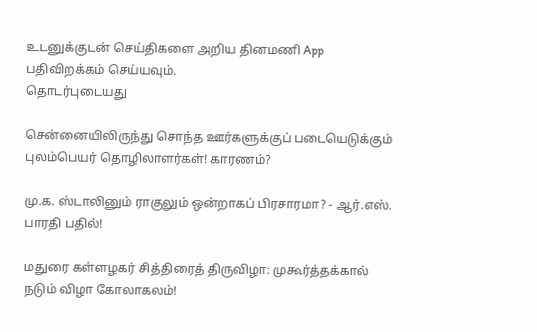உடனுக்குடன் செய்திகளை அறிய தினமணி App பதிவிறக்கம் செய்யவும்.
தொடர்புடையது

சென்னையிலிருந்து சொந்த ஊர்களுக்குப் படையெடுக்கும் புலம்பெயர் தொழிலாளர்கள்! காரணம்?

மு.க. ஸ்டாலினும் ராகுலும் ஒன்றாகப் பிரசாரமா? - ஆர்.எஸ். பாரதி பதில்!

மதுரை கள்ளழகர் சித்திரைத் திருவிழா: முகூர்த்தக்கால் நடும் விழா கோலாகலம்!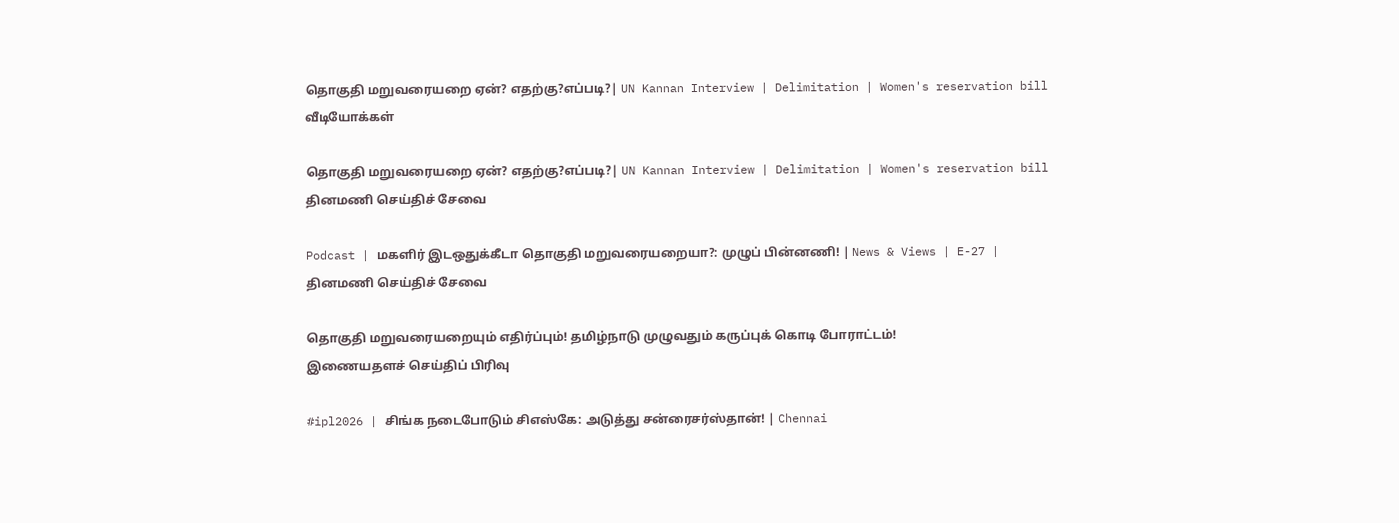தொகுதி மறுவரையறை ஏன்? எதற்கு?எப்படி?| UN Kannan Interview | Delimitation | Women's reservation bill
வீடியோக்கள்

தொகுதி மறுவரையறை ஏன்? எதற்கு?எப்படி?| UN Kannan Interview | Delimitation | Women's reservation bill
தினமணி செய்திச் சேவை

Podcast | மகளிர் இடஒதுக்கீடா தொகுதி மறுவரையறையா?: முழுப் பின்னணி! | News & Views | E-27 |
தினமணி செய்திச் சேவை

தொகுதி மறுவரையறையும் எதிர்ப்பும்! தமிழ்நாடு முழுவதும் கருப்புக் கொடி போராட்டம்!
இணையதளச் செய்திப் பிரிவு

#ipl2026 | சிங்க நடைபோடும் சிஎஸ்கே: அடுத்து சன்ரைசர்ஸ்தான்! | Chennai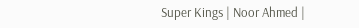Super Kings | Noor Ahmed |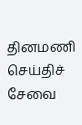தினமணி செய்திச் சேவை